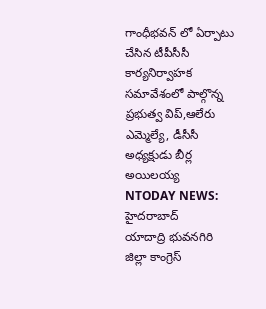గాంధీభవన్ లో ఏర్పాటు చేసిన టీపీసీసీ కార్యనిర్వాహక సమావేశంలో పాల్గొన్న ప్రభుత్వ విప్,ఆలేరు ఎమ్మెల్యే, డీసీసీ అధ్యక్షుడు బీర్ల అయిలయ్య
NTODAY NEWS: హైదరాబాద్
యాదాద్రి భువనగిరి జిల్లా కాంగ్రెస్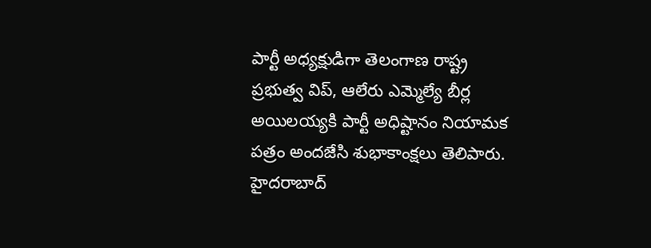పార్టీ అధ్యక్షుడిగా తెలంగాణ రాష్ట్ర ప్రభుత్వ విప్, ఆలేరు ఎమ్మెల్యే బీర్ల అయిలయ్యకి పార్టీ అధిష్టానం నియామక పత్రం అందజేసి శుభాకాంక్షలు తెలిపారు.
హైదరాబాద్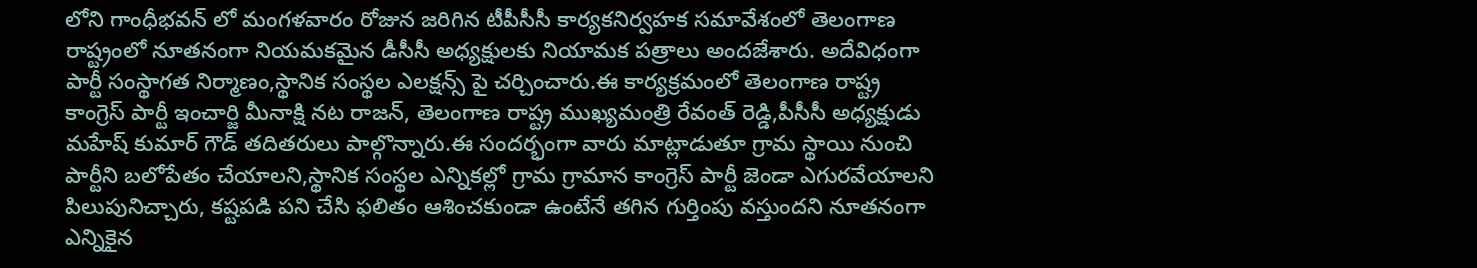లోని గాంధీభవన్ లో మంగళవారం రోజున జరిగిన టీపీసీసీ కార్యకనిర్వహక సమావేశంలో తెలంగాణ రాష్ట్రంలో నూతనంగా నియమకమైన డీసీసీ అధ్యక్షులకు నియామక పత్రాలు అందజేశారు. అదేవిధంగా పార్టీ సంస్థాగత నిర్మాణం,స్థానిక సంస్థల ఎలక్షన్స్ పై చర్చించారు.ఈ కార్యక్రమంలో తెలంగాణ రాష్ట్ర కాంగ్రెస్ పార్టీ ఇంచార్జి మీనాక్షి నట రాజన్, తెలంగాణ రాష్ట్ర ముఖ్యమంత్రి రేవంత్ రెడ్డి,పీసీసీ అధ్యక్షుడు మహేష్ కుమార్ గౌడ్ తదితరులు పాల్గొన్నారు.ఈ సందర్భంగా వారు మాట్లాడుతూ గ్రామ స్థాయి నుంచి పార్టీని బలోపేతం చేయాలని,స్థానిక సంస్థల ఎన్నికల్లో గ్రామ గ్రామాన కాంగ్రెస్ పార్టీ జెండా ఎగురవేయాలని పిలుపునిచ్చారు, కష్టపడి పని చేసి ఫలితం ఆశించకుండా ఉంటేనే తగిన గుర్తింపు వస్తుందని నూతనంగా ఎన్నికైన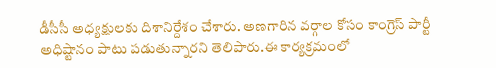డీసీసీ అధ్యక్షులకు దిశానిర్దేశం చేశారు. అణగారిన వర్గాల కోసం కాంగ్రెస్ పార్టీ అధిష్టానం పాటు పడుతున్నారని తెలిపారు.ఈ కార్యక్రమంలో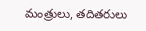మంత్రులు, తదితరులు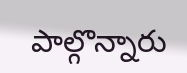పాల్గొన్నారు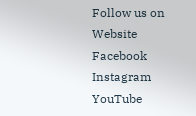Follow us on
Website
Facebook
Instagram
YouTube